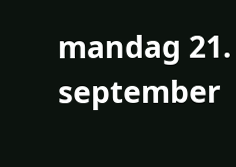mandag 21. september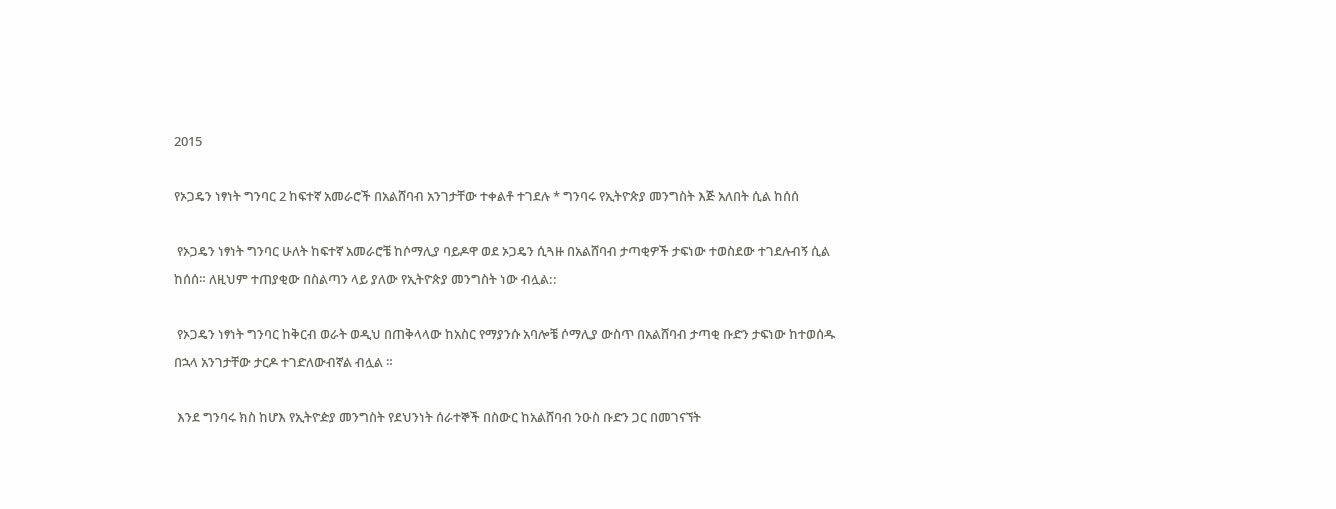2015

የኦጋዴን ነፃነት ግንባር 2 ከፍተኛ አመራሮች በአልሸባብ አንገታቸው ተቀልቶ ተገደሉ * ግንባሩ የኢትዮጵያ መንግስት እጅ አለበት ሲል ከሰሰ

 የኦጋዴን ነፃነት ግንባር ሁለት ከፍተኛ አመራሮቼ ከሶማሊያ ባይዶዋ ወደ ኦጋዴን ሲጓዙ በአልሸባብ ታጣቂዎች ታፍነው ተወስደው ተገደሉብኝ ሲል ከሰሰ። ለዚህም ተጠያቂው በስልጣን ላይ ያለው የኢትዮጵያ መንግስት ነው ብሏል::

 የኦጋዴን ነፃነት ግንባር ከቅርብ ወራት ወዲህ በጠቅላላው ከአስር የማያንሱ አባሎቼ ሶማሊያ ውስጥ በአልሸባብ ታጣቂ ቡድን ታፍነው ከተወሰዱ በኋላ አንገታቸው ታርዶ ተገድለውብኛል ብሏል ።

 እንደ ግንባሩ ክስ ከሆእ የኢትዮዽያ መንግስት የደህንነት ሰራተኞች በስውር ከአልሸባብ ንዑስ ቡድን ጋር በመገናኘት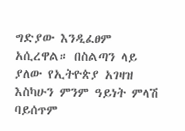ግድያው እንዲፈፀም አሲረዋል። በስልጣን ላይ ያለው የኢትዮጵያ አገዛዝ እስካሁን ምንም ዓይነት ምላሽ ባይሰጥም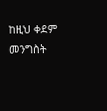ከዚህ ቀደም መንግስት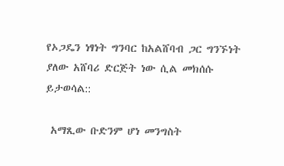የኦጋዴን ነፃነት ግንባር ከአልሸባብ ጋር ግንኙነት ያለው አሸባሪ ድርጅት ነው ሲል መክሰሱ ይታወሳል::

 አማጺው ቡድንም ሆነ መንግስት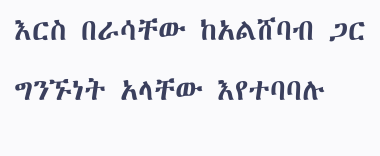እርስ በራሳቸው ከአልሸባብ ጋር ግንኙነት አላቸው እየተባባሉ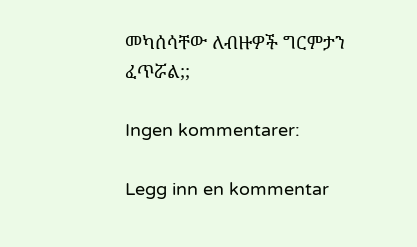መካሰሳቸው ለብዙዎች ግርምታን ፈጥሯል;;

Ingen kommentarer:

Legg inn en kommentar